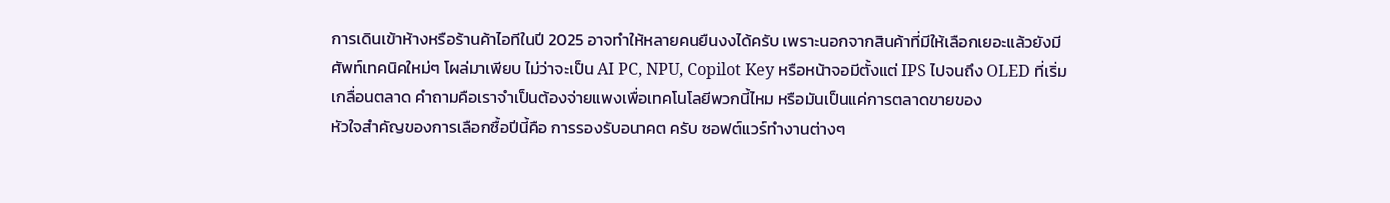การเดินเข้าห้างหรือร้านค้าไอทีในปี 2025 อาจทำให้หลายคนยืนงงได้ครับ เพราะนอกจากสินค้าที่มีให้เลือกเยอะแล้วยังมีศัพท์เทคนิคใหม่ๆ โผล่มาเพียบ ไม่ว่าจะเป็น AI PC, NPU, Copilot Key หรือหน้าจอมีตั้งแต่ IPS ไปจนถึง OLED ที่เริ่มเกลื่อนตลาด คำถามคือเราจำเป็นต้องจ่ายแพงเพื่อเทคโนโลยีพวกนี้ไหม หรือมันเป็นแค่การตลาดขายของ
หัวใจสำคัญของการเลือกซื้อปีนี้คือ การรองรับอนาคต ครับ ซอฟต์แวร์ทำงานต่างๆ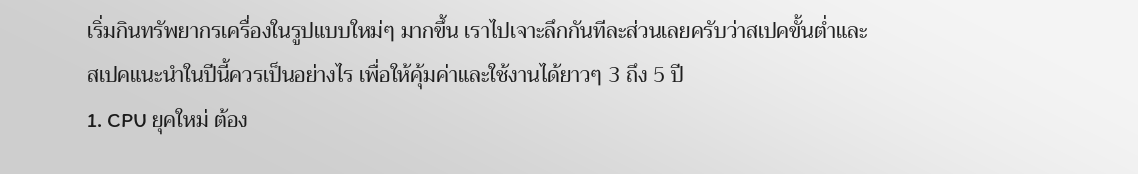เริ่มกินทรัพยากรเครื่องในรูปแบบใหม่ๆ มากขึ้น เราไปเจาะลึกกันทีละส่วนเลยครับว่าสเปคขั้นต่ำและสเปคแนะนำในปีนี้ควรเป็นอย่างไร เพื่อให้คุ้มค่าและใช้งานได้ยาวๆ 3 ถึง 5 ปี
1. CPU ยุคใหม่ ต้อง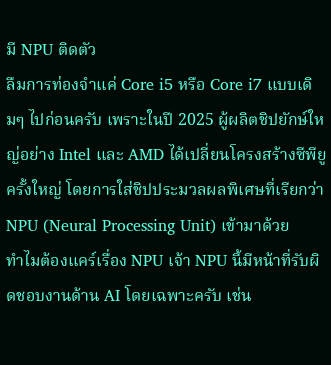มี NPU ติดตัว
ลืมการท่องจำแค่ Core i5 หรือ Core i7 แบบเดิมๆ ไปก่อนครับ เพราะในปี 2025 ผู้ผลิตชิปยักษ์ใหญ่อย่าง Intel และ AMD ได้เปลี่ยนโครงสร้างซีพียูครั้งใหญ่ โดยการใส่ชิปประมวลผลพิเศษที่เรียกว่า NPU (Neural Processing Unit) เข้ามาด้วย
ทำไมต้องแคร์เรื่อง NPU เจ้า NPU นี้มีหน้าที่รับผิดชอบงานด้าน AI โดยเฉพาะครับ เช่น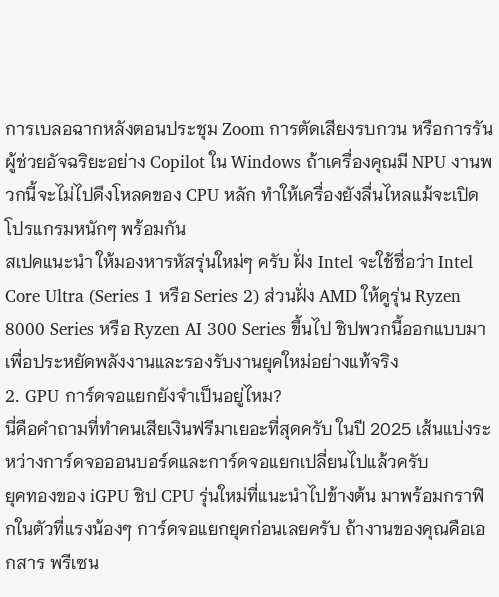การเบลอฉากหลังตอนประชุม Zoom การตัดเสียงรบกวน หรือการรันผู้ช่วยอัจฉริยะอย่าง Copilot ใน Windows ถ้าเครื่องคุณมี NPU งานพวกนี้จะไม่ไปดึงโหลดของ CPU หลัก ทำให้เครื่องยังลื่นไหลแม้จะเปิดโปรแกรมหนักๆ พร้อมกัน
สเปคแนะนำ ให้มองหารหัสรุ่นใหม่ๆ ครับ ฝั่ง Intel จะใช้ชื่อว่า Intel Core Ultra (Series 1 หรือ Series 2) ส่วนฝั่ง AMD ให้ดูรุ่น Ryzen 8000 Series หรือ Ryzen AI 300 Series ขึ้นไป ชิปพวกนี้ออกแบบมาเพื่อประหยัดพลังงานและรองรับงานยุคใหม่อย่างแท้จริง
2. GPU การ์ดจอแยกยังจำเป็นอยู่ไหม?
นี่คือคำถามที่ทำคนเสียเงินฟรีมาเยอะที่สุดครับ ในปี 2025 เส้นแบ่งระหว่างการ์ดจอออนบอร์ดและการ์ดจอแยกเปลี่ยนไปแล้วครับ
ยุคทองของ iGPU ชิป CPU รุ่นใหม่ที่แนะนำไปข้างต้น มาพร้อมกราฟิกในตัวที่แรงน้องๆ การ์ดจอแยกยุคก่อนเลยครับ ถ้างานของคุณคือเอกสาร พรีเซน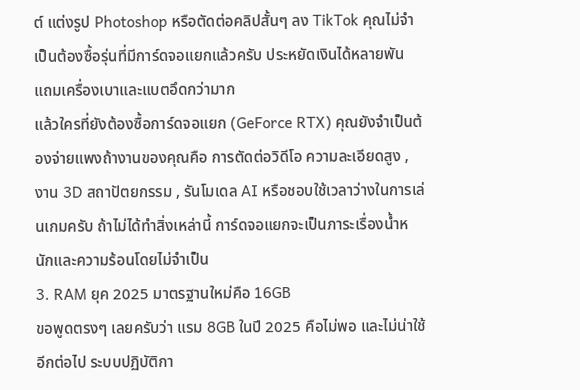ต์ แต่งรูป Photoshop หรือตัดต่อคลิปสั้นๆ ลง TikTok คุณไม่จำเป็นต้องซื้อรุ่นที่มีการ์ดจอแยกแล้วครับ ประหยัดเงินได้หลายพัน แถมเครื่องเบาและแบตอึดกว่ามาก
แล้วใครที่ยังต้องซื้อการ์ดจอแยก (GeForce RTX) คุณยังจำเป็นต้องจ่ายแพงถ้างานของคุณคือ การตัดต่อวิดีโอ ความละเอียดสูง , งาน 3D สถาปัตยกรรม , รันโมเดล AI หรือชอบใช้เวลาว่างในการเล่นเกมครับ ถ้าไม่ได้ทำสิ่งเหล่านี้ การ์ดจอแยกจะเป็นภาระเรื่องน้ำหนักและความร้อนโดยไม่จำเป็น
3. RAM ยุค 2025 มาตรฐานใหม่คือ 16GB
ขอพูดตรงๆ เลยครับว่า แรม 8GB ในปี 2025 คือไม่พอ และไม่น่าใช้อีกต่อไป ระบบปฏิบัติกา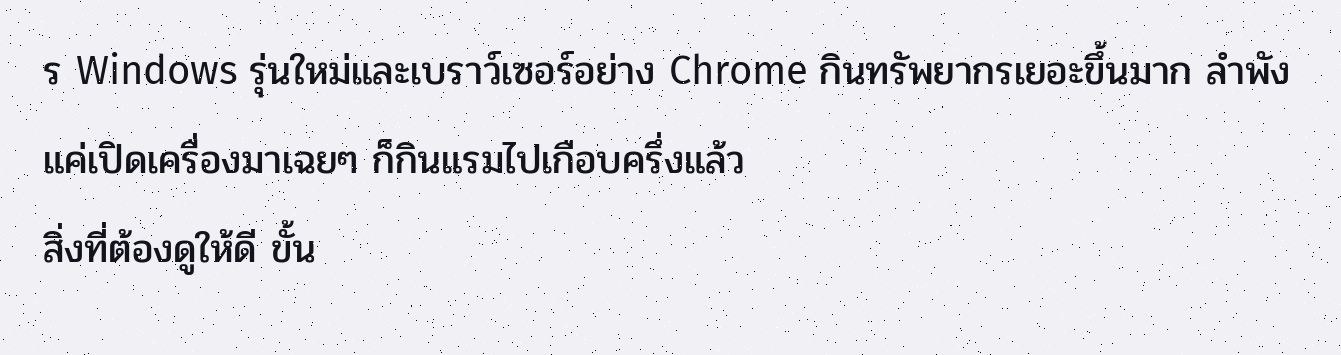ร Windows รุ่นใหม่และเบราว์เซอร์อย่าง Chrome กินทรัพยากรเยอะขึ้นมาก ลำพังแค่เปิดเครื่องมาเฉยๆ ก็กินแรมไปเกือบครึ่งแล้ว
สิ่งที่ต้องดูให้ดี ขั้น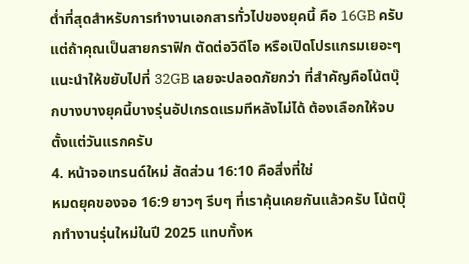ต่ำที่สุดสำหรับการทำงานเอกสารทั่วไปของยุคนี้ คือ 16GB ครับ แต่ถ้าคุณเป็นสายกราฟิก ตัดต่อวิดีโอ หรือเปิดโปรแกรมเยอะๆ แนะนำให้ขยับไปที่ 32GB เลยจะปลอดภัยกว่า ที่สำคัญคือโน้ตบุ๊กบางบางยุคนี้บางรุ่นอัปเกรดแรมทีหลังไม่ได้ ต้องเลือกให้จบตั้งแต่วันแรกครับ
4. หน้าจอเทรนด์ใหม่ สัดส่วน 16:10 คือสิ่งที่ใช่
หมดยุคของจอ 16:9 ยาวๆ รีบๆ ที่เราคุ้นเคยกันแล้วครับ โน้ตบุ๊กทำงานรุ่นใหม่ในปี 2025 แทบทั้งห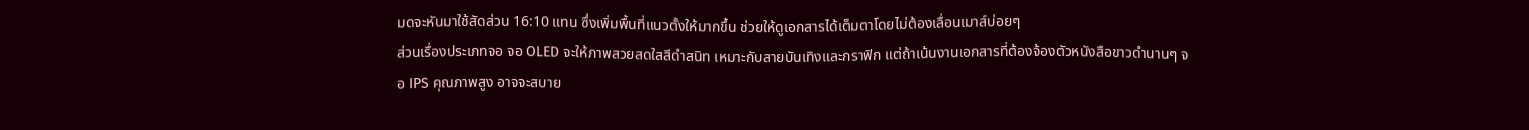มดจะหันมาใช้สัดส่วน 16:10 แทน ซึ่งเพิ่มพื้นที่แนวตั้งให้มากขึ้น ช่วยให้ดูเอกสารได้เต็มตาโดยไม่ต้องเลื่อนเมาส์บ่อยๆ
ส่วนเรื่องประเภทจอ จอ OLED จะให้ภาพสวยสดใสสีดำสนิท เหมาะกับสายบันเทิงและกราฟิก แต่ถ้าเน้นงานเอกสารที่ต้องจ้องตัวหนังสือขาวดำนานๆ จอ IPS คุณภาพสูง อาจจะสบาย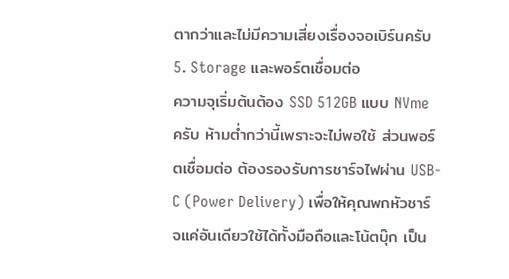ตากว่าและไม่มีความเสี่ยงเรื่องจอเบิร์นครับ
5. Storage และพอร์ตเชื่อมต่อ
ความจุเริ่มต้นต้อง SSD 512GB แบบ NVme ครับ ห้ามต่ำกว่านี้เพราะจะไม่พอใช้ ส่วนพอร์ตเชื่อมต่อ ต้องรองรับการชาร์จไฟผ่าน USB-C (Power Delivery) เพื่อให้คุณพกหัวชาร์จแค่อันเดียวใช้ได้ทั้งมือถือและโน้ตบุ๊ก เป็น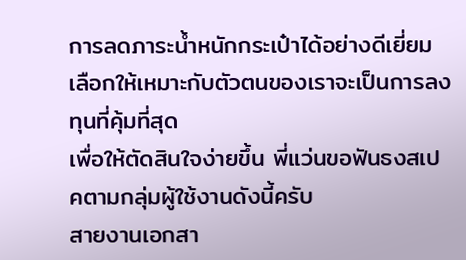การลดภาระน้ำหนักกระเป๋าได้อย่างดีเยี่ยม
เลือกให้เหมาะกับตัวตนของเราจะเป็นการลงทุนที่คุ้มที่สุด
เพื่อให้ตัดสินใจง่ายขึ้น พี่แว่นขอฟันธงสเปคตามกลุ่มผู้ใช้งานดังนี้ครับ
สายงานเอกสา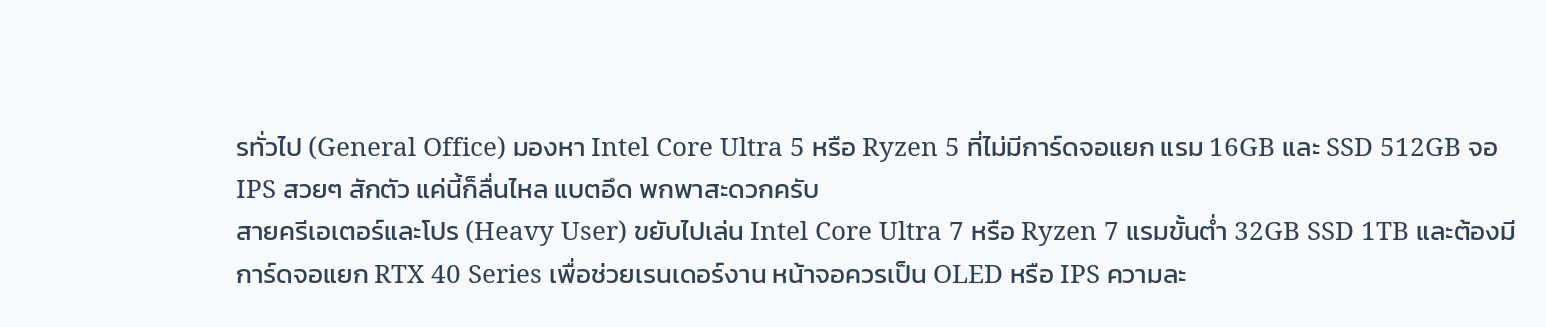รทั่วไป (General Office) มองหา Intel Core Ultra 5 หรือ Ryzen 5 ที่ไม่มีการ์ดจอแยก แรม 16GB และ SSD 512GB จอ IPS สวยๆ สักตัว แค่นี้ก็ลื่นไหล แบตอึด พกพาสะดวกครับ
สายครีเอเตอร์และโปร (Heavy User) ขยับไปเล่น Intel Core Ultra 7 หรือ Ryzen 7 แรมขั้นต่ำ 32GB SSD 1TB และต้องมี การ์ดจอแยก RTX 40 Series เพื่อช่วยเรนเดอร์งาน หน้าจอควรเป็น OLED หรือ IPS ความละ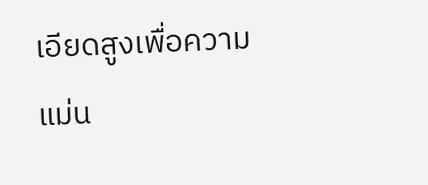เอียดสูงเพื่อความแม่น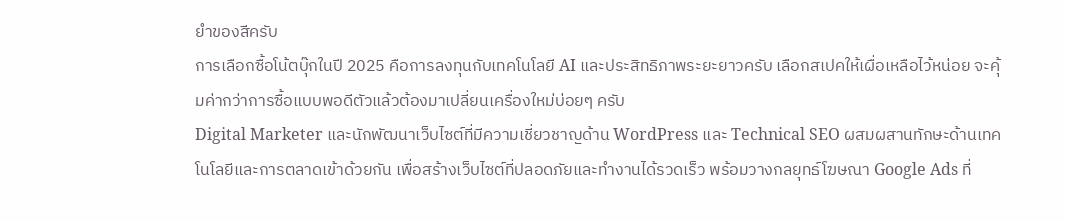ยำของสีครับ
การเลือกซื้อโน้ตบุ๊กในปี 2025 คือการลงทุนกับเทคโนโลยี AI และประสิทธิภาพระยะยาวครับ เลือกสเปคให้เผื่อเหลือไว้หน่อย จะคุ้มค่ากว่าการซื้อแบบพอดีตัวแล้วต้องมาเปลี่ยนเครื่องใหม่บ่อยๆ ครับ
Digital Marketer และนักพัฒนาเว็บไซต์ที่มีความเชี่ยวชาญด้าน WordPress และ Technical SEO ผสมผสานทักษะด้านเทคโนโลยีและการตลาดเข้าด้วยกัน เพื่อสร้างเว็บไซต์ที่ปลอดภัยและทำงานได้รวดเร็ว พร้อมวางกลยุทธ์โฆษณา Google Ads ที่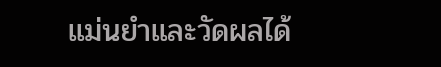แม่นยำและวัดผลได้